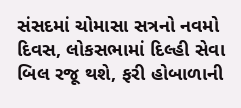સંસદમાં ચોમાસા સત્રનો નવમો દિવસ, લોકસભામાં દિલ્હી સેવા બિલ રજૂ થશે, ફરી હોબાળાની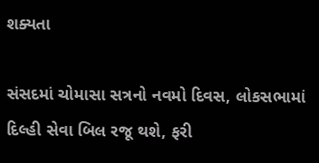શક્યતા

સંસદમાં ચોમાસા સત્રનો નવમો દિવસ, લોકસભામાં દિલ્હી સેવા બિલ રજૂ થશે, ફરી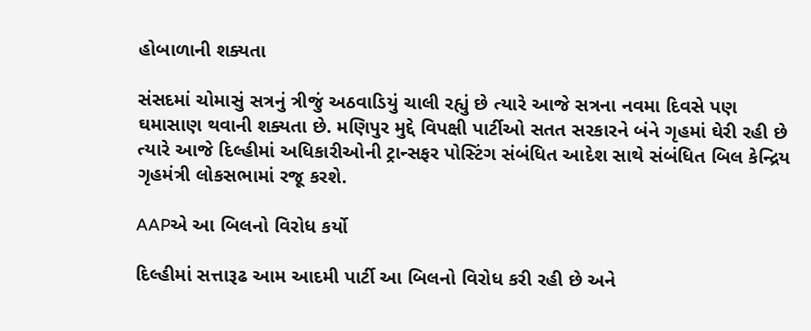હોબાળાની શક્યતા

સંસદમાં ચોમાસું સત્રનું ત્રીજું અઠવાડિયું ચાલી રહ્યું છે ત્યારે આજે સત્રના નવમા દિવસે પણ ઘમાસાણ થવાની શક્યતા છે. મણિપુર મુદ્દે વિપક્ષી પાર્ટીઓ સતત સરકારને બંને ગૃહમાં ઘેરી રહી છે ત્યારે આજે દિલ્હીમાં અધિકારીઓની ટ્રાન્સફર પોસ્ટિંગ સંબંધિત આદેશ સાથે સંબંધિત બિલ કેન્દ્રિય ગૃહમંત્રી લોકસભામાં રજૂ કરશે.

AAPએ આ બિલનો વિરોધ કર્યો

દિલ્હીમાં સત્તારૂઢ આમ આદમી પાર્ટી આ બિલનો વિરોધ કરી રહી છે અને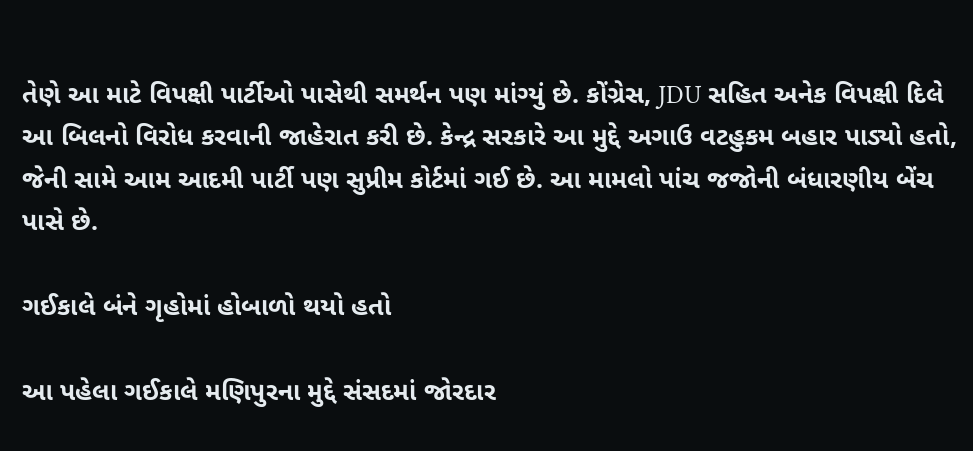તેણે આ માટે વિપક્ષી પાર્ટીઓ પાસેથી સમર્થન પણ માંગ્યું છે. કોંગ્રેસ, JDU સહિત અનેક વિપક્ષી દિલે આ બિલનો વિરોધ કરવાની જાહેરાત કરી છે. કેન્દ્ર સરકારે આ મુદ્દે અગાઉ વટહુકમ બહાર પાડ્યો હતો, જેની સામે આમ આદમી પાર્ટી પણ સુપ્રીમ કોર્ટમાં ગઈ છે. આ મામલો પાંચ જજોની બંધારણીય બેંચ પાસે છે.

ગઈકાલે બંને ગૃહોમાં હોબાળો થયો હતો

આ પહેલા ગઈકાલે મણિપુરના મુદ્દે સંસદમાં જોરદાર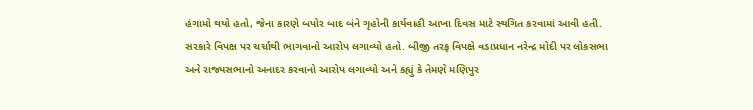હંગામો થયો હતો, જેના કારણે બપોર બાદ બંને ગૃહોની કાર્યવાહી આખા દિવસ માટે સ્થગિત કરવામાં આવી હતી. સરકારે વિપક્ષ પર ચર્ચાથી ભાગવાનો આરોપ લગાવ્યો હતો. બીજી તરફ વિપક્ષે વડાપ્રધાન નરેન્દ્ર મોદી પર લોકસભા અને રાજ્યસભાનો અનાદર કરવાનો આરોપ લગાવ્યો અને કહ્યું કે તેમણે મણિપુર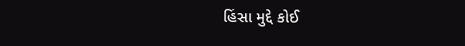હિંસા મુદ્દે કોઈ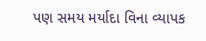પણ સમય મર્યાદા વિના વ્યાપક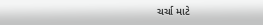ચર્ચા માટે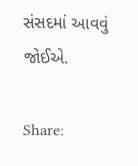સંસદમાં આવવું જોઈએ.

Share: